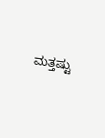ಮತ್ತಷ್ಟು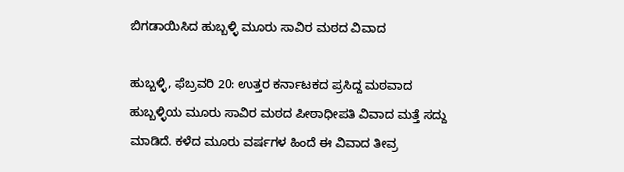ಬಿಗಡಾಯಿಸಿದ ಹುಬ್ಬಳ್ಳಿ ಮೂರು ಸಾವಿರ ಮಠದ ವಿವಾದ

ಹುಬ್ಬಳ್ಳಿ, ಫೆಬ್ರವರಿ 20: ಉತ್ತರ ಕರ್ನಾಟಕದ ಪ್ರಸಿದ್ದ ಮಠವಾದ ಹುಬ್ಬಳ್ಳಿಯ ಮೂರು ಸಾವಿರ ಮಠದ ಪೀಠಾಧೀಪತಿ ವಿವಾದ ಮತ್ತೆ ಸದ್ದು ಮಾಡಿದೆ. ಕಳೆದ ಮೂರು ವರ್ಷಗಳ ಹಿಂದೆ ಈ ವಿವಾದ ತೀವ್ರ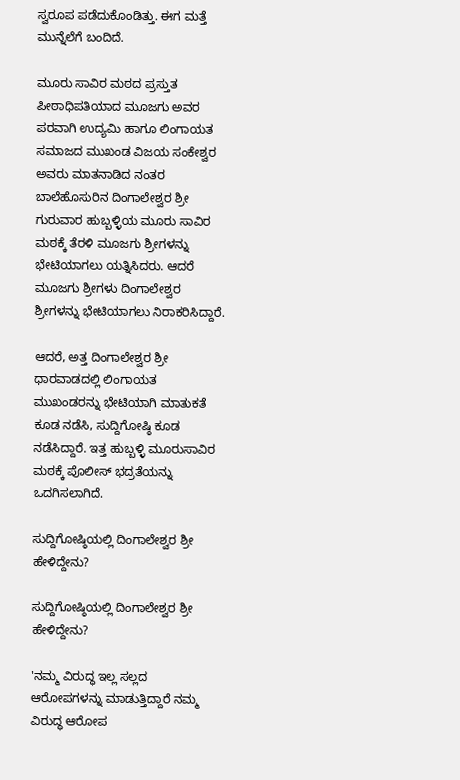ಸ್ವರೂಪ ಪಡೆದುಕೊಂಡಿತ್ತು. ಈಗ ಮತ್ತೆ ಮುನ್ನೆಲೆಗೆ ಬಂದಿದೆ.

ಮೂರು ಸಾವಿರ ಮಠದ ಪ್ರಸ್ತುತ ಪೀಠಾಧಿಪತಿಯಾದ ಮೂಜಗು ಅವರ ಪರವಾಗಿ ಉದ್ಯಮಿ ಹಾಗೂ ಲಿಂಗಾಯತ ಸಮಾಜದ ಮುಖಂಡ ವಿಜಯ ಸಂಕೇಶ್ವರ ಅವರು ಮಾತನಾಡಿದ ನಂತರ ಬಾಲೆಹೊಸುರಿನ ದಿಂಗಾಲೇಶ್ವರ ಶ್ರೀ ಗುರುವಾರ ಹುಬ್ಬಳ್ಳಿಯ ಮೂರು ಸಾವಿರ ಮಠಕ್ಕೆ ತೆರಳಿ ಮೂಜಗು ಶ್ರೀಗಳನ್ನು ಭೇಟಿಯಾಗಲು ಯತ್ನಿಸಿದರು. ಆದರೆ ಮೂಜಗು ಶ್ರೀಗಳು ದಿಂಗಾಲೇಶ್ವರ ಶ್ರೀಗಳನ್ನು ಭೇಟಿಯಾಗಲು ನಿರಾಕರಿಸಿದ್ದಾರೆ.

ಆದರೆ, ಅತ್ತ ದಿಂಗಾಲೇಶ್ವರ ಶ್ರೀ ಧಾರವಾಡದಲ್ಲಿ ಲಿಂಗಾಯತ ಮುಖಂಡರನ್ನು ಭೇಟಿಯಾಗಿ ಮಾತುಕತೆ ಕೂಡ ನಡೆಸಿ, ಸುದ್ದಿಗೋಷ್ಠಿ ಕೂಡ ನಡೆಸಿದ್ದಾರೆ. ಇತ್ತ ಹುಬ್ಬಳ್ಳಿ ಮೂರುಸಾವಿರ ಮಠಕ್ಕೆ ಪೊಲೀಸ್ ಭದ್ರತೆಯನ್ನು ಒದಗಿಸಲಾಗಿದೆ.

ಸುದ್ದಿಗೋಷ್ಠಿಯಲ್ಲಿ ದಿಂಗಾಲೇಶ್ವರ ಶ್ರೀ ಹೇಳಿದ್ದೇನು?

ಸುದ್ದಿಗೋಷ್ಠಿಯಲ್ಲಿ ದಿಂಗಾಲೇಶ್ವರ ಶ್ರೀ ಹೇಳಿದ್ದೇನು?

'ನಮ್ಮ ವಿರುದ್ಧ ಇಲ್ಲ ಸಲ್ಲದ ಆರೋಪಗಳನ್ನು ಮಾಡುತ್ತಿದ್ದಾರೆ ನಮ್ಮ ವಿರುದ್ಧ ಆರೋಪ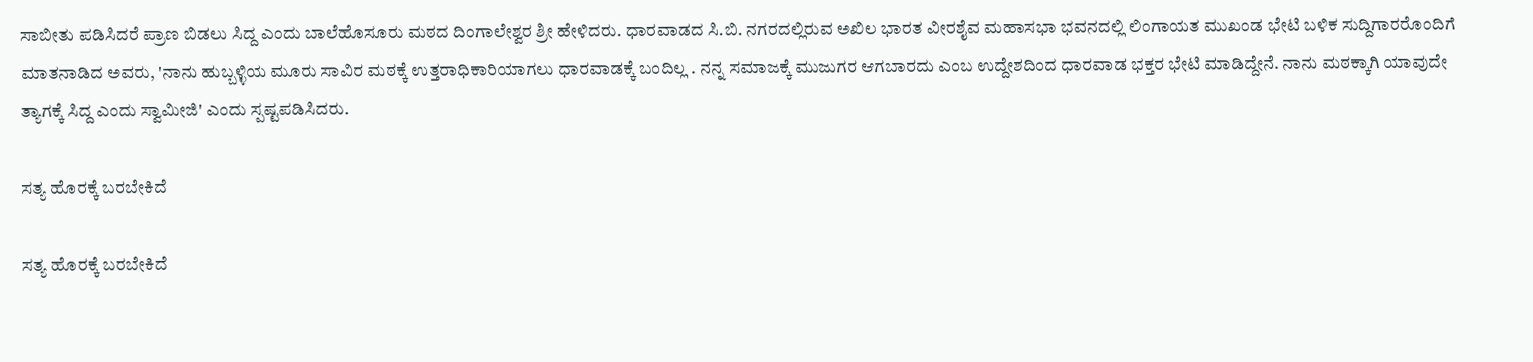ಸಾಬೀತು ಪಡಿಸಿದರೆ ಪ್ರಾಣ ಬಿಡಲು ಸಿದ್ದ ಎಂದು ಬಾಲೆಹೊಸೂರು ಮಠದ ದಿಂಗಾಲೇಶ್ವರ ಶ್ರೀ ಹೇಳಿದರು. ಧಾರವಾಡದ ಸಿ.ಬಿ. ನಗರದಲ್ಲಿರುವ ಅಖಿಲ ಭಾರತ ವೀರಶೈವ ಮಹಾಸಭಾ ಭವನದಲ್ಲಿ ಲಿಂಗಾಯತ ಮುಖಂಡ ಭೇಟಿ ಬಳಿಕ ಸುದ್ದಿಗಾರರೊಂದಿಗೆ ಮಾತನಾಡಿದ ಅವರು, 'ನಾನು ಹುಬ್ಬಳ್ಳಿಯ ಮೂರು ಸಾವಿರ ಮಠಕ್ಕೆ ಉತ್ತರಾಧಿಕಾರಿಯಾಗಲು ಧಾರವಾಡಕ್ಕೆ ಬಂದಿಲ್ಲ . ನನ್ನ ಸಮಾಜಕ್ಕೆ ಮುಜುಗರ ಆಗಬಾರದು ಎಂಬ ಉದ್ದೇಶದಿಂದ ಧಾರವಾಡ ಭಕ್ತರ ಭೇಟಿ ಮಾಡಿದ್ದೇನೆ. ನಾನು ಮಠಕ್ಕಾಗಿ ಯಾವುದೇ ತ್ಯಾಗಕ್ಕೆ ಸಿದ್ದ ಎಂದು ಸ್ವಾಮೀಜಿ' ಎಂದು ಸ್ಪಷ್ಟಪಡಿಸಿದರು.

ಸತ್ಯ ಹೊರಕ್ಕೆ ಬರಬೇಕಿದೆ

ಸತ್ಯ ಹೊರಕ್ಕೆ ಬರಬೇಕಿದೆ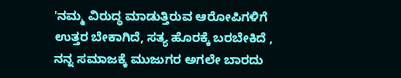'ನಮ್ಮ ವಿರುದ್ಧ ಮಾಡುತ್ತಿರುವ ಆರೋಪಿಗಳಿಗೆ ಉತ್ತರ ಬೇಕಾಗಿದೆ, ಸತ್ಯ ಹೊರಕ್ಕೆ ಬರಬೇಕಿದೆ , ನನ್ನ ಸಮಾಜಕ್ಕೆ ಮುಜುಗರ ಅಗಲೇ ಬಾರದು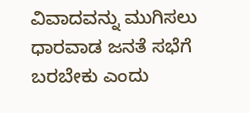ವಿವಾದವನ್ನು ಮುಗಿಸಲು ಧಾರವಾಡ ಜನತೆ ಸಭೆಗೆ ಬರಬೇಕು ಎಂದು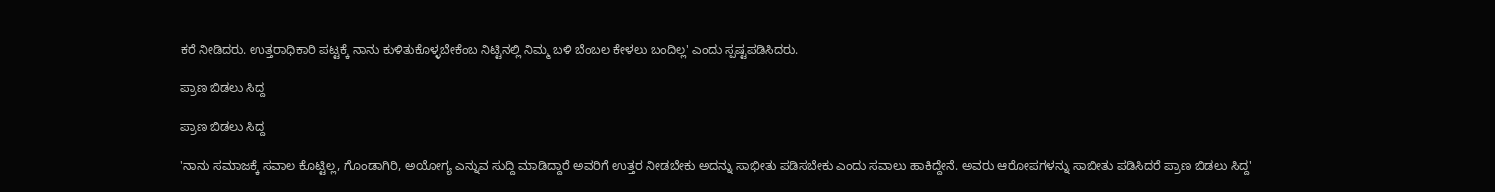ಕರೆ ನೀಡಿದರು. ಉತ್ತರಾಧಿಕಾರಿ ಪಟ್ಟಕ್ಕೆ ನಾನು ಕುಳಿತುಕೊಳ್ಳಬೇಕೆಂಬ ನಿಟ್ಟಿನಲ್ಲಿ ನಿಮ್ಮ ಬಳಿ ಬೆಂಬಲ ಕೇಳಲು ಬಂದಿಲ್ಲ' ಎಂದು ಸ್ಪಷ್ಟಪಡಿಸಿದರು.

ಪ್ರಾಣ ಬಿಡಲು ಸಿದ್ದ

ಪ್ರಾಣ ಬಿಡಲು ಸಿದ್ದ

'ನಾನು ಸಮಾಜಕ್ಕೆ ಸವಾಲ‌ ಕೊಟ್ಟಿಲ್ಲ, ಗೊಂಡಾಗಿರಿ, ಅಯೋಗ್ಯ ಎನ್ನುವ ಸುದ್ದಿ ಮಾಡಿದ್ದಾರೆ ಅವರಿಗೆ ಉತ್ತರ ನೀಡಬೇಕು ಅದನ್ನು ಸಾಭೀತು ಪಡಿಸಬೇಕು ಎಂದು ಸವಾಲು ಹಾಕಿದ್ದೇನೆ. ಅವರು ಆರೋಪಗಳನ್ನು ಸಾಬೀತು ಪಡಿಸಿದರೆ ಪ್ರಾಣ ಬಿಡಲು ಸಿದ್ದ'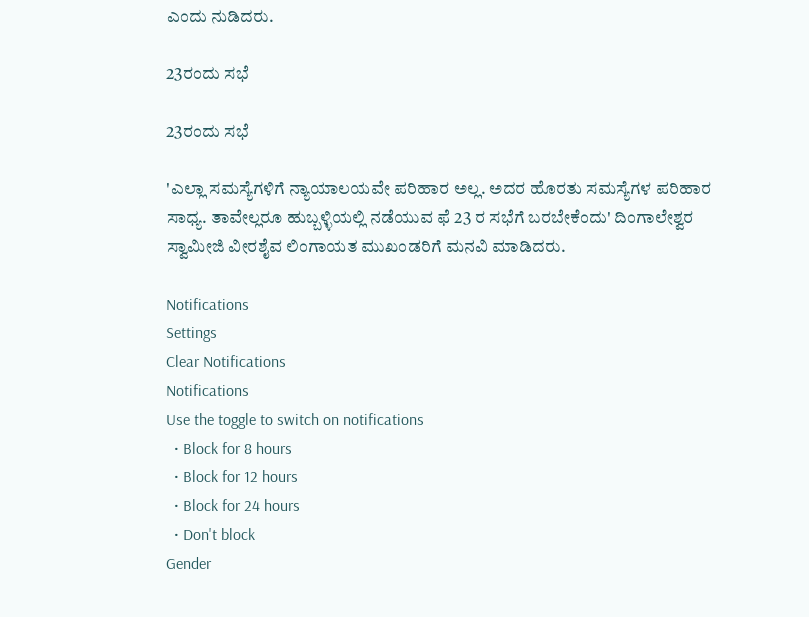ಎಂದು ನುಡಿದರು.

23ರಂದು ಸಭೆ

23ರಂದು ಸಭೆ

'ಎಲ್ಲಾ ಸಮಸ್ಯೆಗಳಿಗೆ‌ ನ್ಯಾಯಾಲಯವೇ ಪರಿಹಾರ ಅಲ್ಲ. ಅದರ ಹೊರತು ಸಮಸ್ಯೆಗಳ ಪರಿಹಾರ ಸಾಧ್ಯ. ತಾವೇಲ್ಲರೂ ಹುಬ್ಬಳ್ಳಿಯಲ್ಲಿ ನಡೆಯುವ ಫೆ 23 ರ ಸಭೆಗೆ‌ ಬರಬೇಕೆಂದು' ದಿಂಗಾಲೇಶ್ವರ‌ ಸ್ವಾಮೀಜಿ ವೀರಶೈವ ಲಿಂಗಾಯತ ಮುಖಂಡರಿಗೆ ಮನವಿ ಮಾಡಿದರು.

Notifications
Settings
Clear Notifications
Notifications
Use the toggle to switch on notifications
  • Block for 8 hours
  • Block for 12 hours
  • Block for 24 hours
  • Don't block
Gender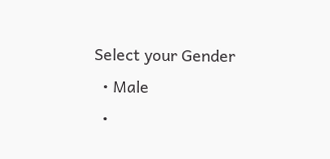Select your Gender
  • Male
  •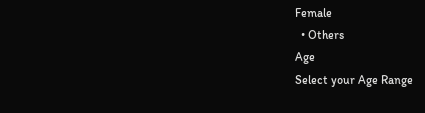Female
  • Others
Age
Select your Age Range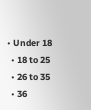• Under 18
  • 18 to 25
  • 26 to 35
  • 36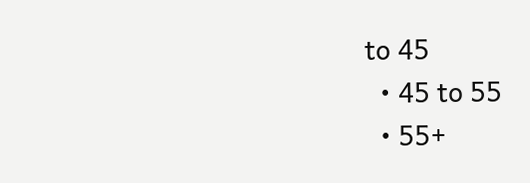to 45
  • 45 to 55
  • 55+